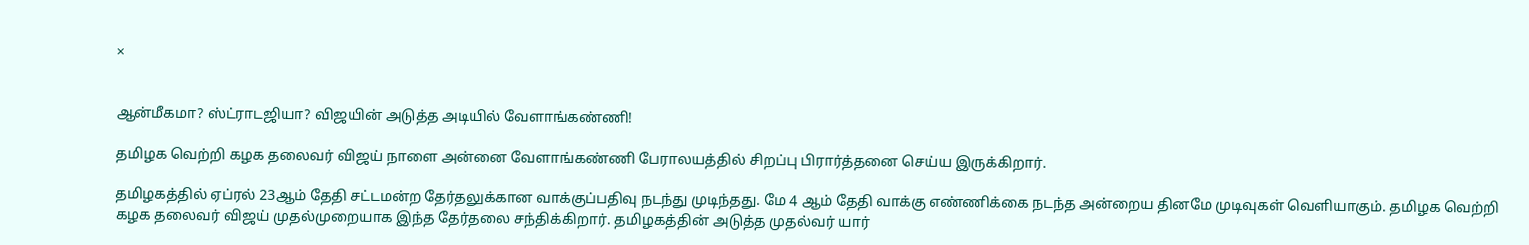×


ஆன்மீகமா? ஸ்ட்ராடஜியா? விஜயின் அடுத்த அடியில் வேளாங்கண்ணி!

தமிழக வெற்றி கழக தலைவர் விஜய் நாளை அன்னை வேளாங்கண்ணி பேராலயத்தில் சிறப்பு பிரார்த்தனை செய்ய இருக்கிறார்.

தமிழகத்தில் ஏப்ரல் 23ஆம் தேதி சட்டமன்ற தேர்தலுக்கான வாக்குப்பதிவு நடந்து முடிந்தது. மே 4 ஆம் தேதி வாக்கு எண்ணிக்கை நடந்த அன்றைய தினமே முடிவுகள் வெளியாகும். தமிழக வெற்றி கழக தலைவர் விஜய் முதல்முறையாக இந்த தேர்தலை சந்திக்கிறார். தமிழகத்தின் அடுத்த முதல்வர் யார்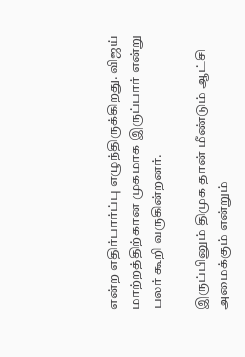என்ற எதிர்பார்ப்பு எழுந்திருக்கிறது. விஜய் மாற்றத்திற்கான முகமாக இருப்பார் என்று பலர் கூறி வருகின்றனர்.

இருப்பினும் திமுக தான் மீண்டும் ஆட்சி அமைக்கும் என்றும்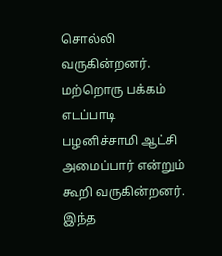சொல்லி வருகின்றனர். மற்றொரு பக்கம் எடப்பாடி பழனிச்சாமி ஆட்சி அமைப்பார் என்றும் கூறி வருகின்றனர். இந்த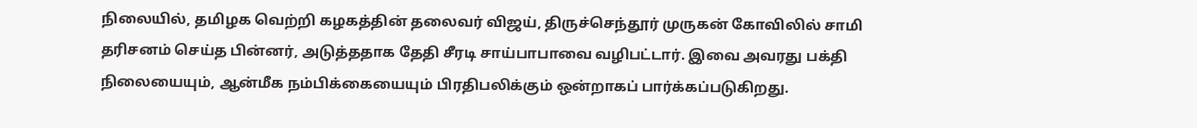நிலையில், தமிழக வெற்றி கழகத்தின் தலைவர் விஜய், திருச்செந்தூர் முருகன் கோவிலில் சாமி தரிசனம் செய்த பின்னர், அடுத்ததாக தேதி சீரடி சாய்பாபாவை வழிபட்டார். இவை அவரது பக்தி நிலையையும், ஆன்மீக நம்பிக்கையையும் பிரதிபலிக்கும் ஒன்றாகப் பார்க்கப்படுகிறது.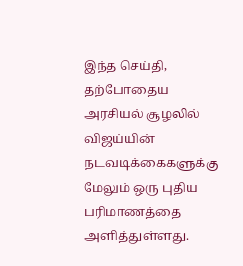இந்த செய்தி, தற்போதைய அரசியல் சூழலில் விஜய்யின் நடவடிக்கைகளுக்கு மேலும் ஒரு புதிய பரிமாணத்தை அளித்துள்ளது.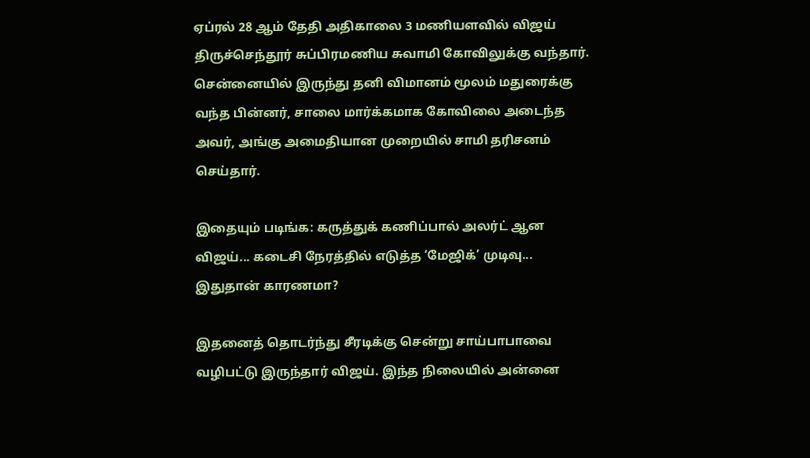ஏப்ரல் 28 ஆம் தேதி அதிகாலை 3 மணியளவில் விஜய் திருச்செந்தூர் சுப்பிரமணிய சுவாமி கோவிலுக்கு வந்தார். சென்னையில் இருந்து தனி விமானம் மூலம் மதுரைக்கு வந்த பின்னர், சாலை மார்க்கமாக கோவிலை அடைந்த அவர், அங்கு அமைதியான முறையில் சாமி தரிசனம் செய்தார்.

இதையும் படிங்க: கருத்துக் கணிப்பால் அலர்ட் ஆன விஜய்... கடைசி நேரத்தில் எடுத்த ‘மேஜிக்’ முடிவு... இதுதான் காரணமா?

இதனைத் தொடர்ந்து சீரடிக்கு சென்று சாய்பாபாவை வழிபட்டு இருந்தார் விஜய். இந்த நிலையில் அன்னை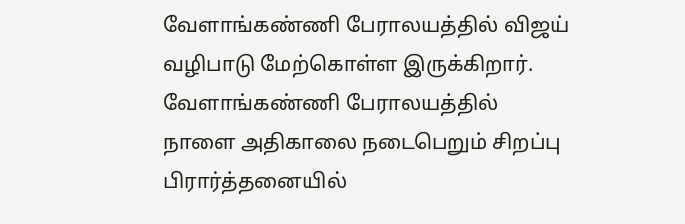வேளாங்கண்ணி பேராலயத்தில் விஜய் வழிபாடு மேற்கொள்ள இருக்கிறார். வேளாங்கண்ணி பேராலயத்தில் நாளை அதிகாலை நடைபெறும் சிறப்பு பிரார்த்தனையில்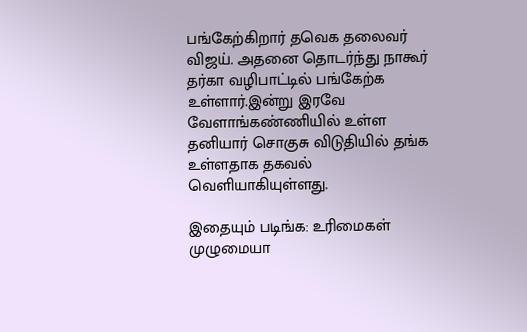பங்கேற்கிறார் தவெக தலைவர் விஜய். அதனை தொடர்ந்து நாகூர் தர்கா வழிபாட்டில் பங்கேற்க உள்ளார்.இன்று இரவே வேளாங்கண்ணியில் உள்ள தனியார் சொகுசு விடுதியில் தங்க உள்ளதாக தகவல் வெளியாகியுள்ளது.

இதையும் படிங்க: உரிமைகள் முழுமையா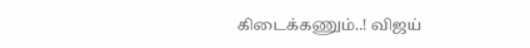கிடைக்கணும்..! விஜய்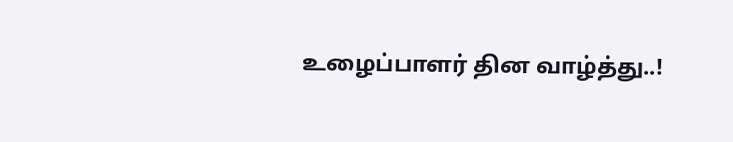உழைப்பாளர் தின வாழ்த்து..!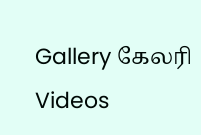Gallery கேலரி Videos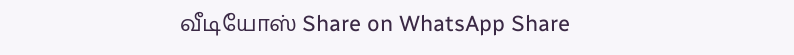வீடியோஸ் Share on WhatsApp Share